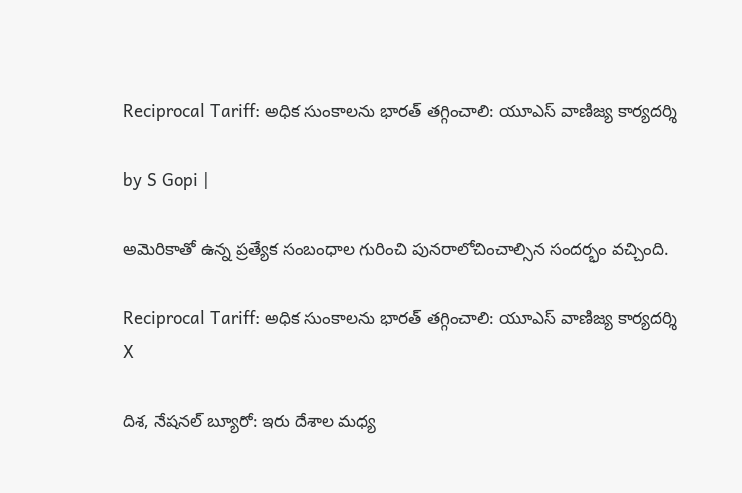Reciprocal Tariff: అధిక సుంకాలను భారత్ తగ్గించాలి: యూఎస్ వాణిజ్య కార్యదర్శి

by S Gopi |

అమెరికాతో ఉన్న ప్రత్యేక సంబంధాల గురించి పునరాలోచించాల్సిన సందర్భం వచ్చింది.

Reciprocal Tariff: అధిక సుంకాలను భారత్ తగ్గించాలి: యూఎస్ వాణిజ్య కార్యదర్శి
X

దిశ, నేషనల్ బ్యూరో: ఇరు దేశాల మధ్య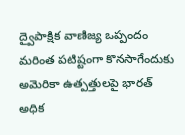ద్వైపాక్షిక వాణిజ్య ఒప్పందం మరింత పటిష్టంగా కొనసాగేందుకు అమెరికా ఉత్పత్తులపై భారత్ అధిక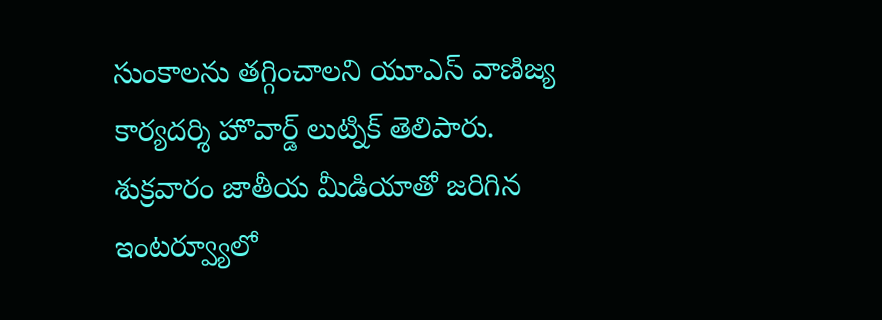సుంకాలను తగ్గించాలని యూఎస్ వాణిజ్య కార్యదర్శి హొవార్డ్ లుట్నిక్ తెలిపారు. శుక్రవారం జాతీయ మీడియాతో జరిగిన ఇంటర్వ్యూలో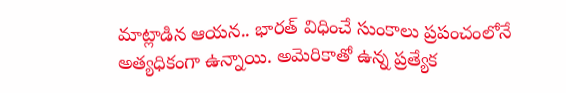మాట్లాడిన ఆయన.. భారత్ విధించే సుంకాలు ప్రపంచంలోనే అత్యధికంగా ఉన్నాయి. అమెరికాతో ఉన్న ప్రత్యేక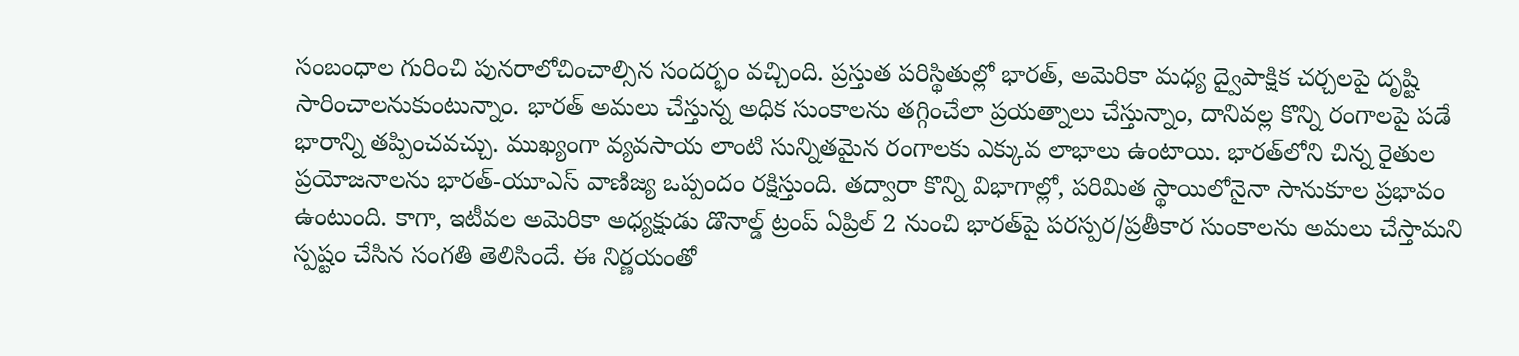సంబంధాల గురించి పునరాలోచించాల్సిన సందర్భం వచ్చింది. ప్రస్తుత పరిస్థితుల్లో భారత్, అమెరికా మధ్య ద్వైపాక్షిక చర్చలపై దృష్టి సారించాలనుకుంటున్నాం. భారత్ అమలు చేస్తున్న అధిక సుంకాలను తగ్గించేలా ప్రయత్నాలు చేస్తున్నాం, దానివల్ల కొన్ని రంగాలపై పడే భారాన్ని తప్పించవచ్చు. ముఖ్యంగా వ్యవసాయ లాంటి సున్నితమైన రంగాలకు ఎక్కువ లాభాలు ఉంటాయి. భారత్‌లోని చిన్న రైతుల ప్రయోజనాలను భారత్-యూఎస్ వాణిజ్య ఒప్పందం రక్షిస్తుంది. తద్వారా కొన్ని విభాగాల్లో, పరిమిత స్థాయిలోనైనా సానుకూల ప్రభావం ఉంటుంది. కాగా, ఇటీవల అమెరికా అధ్యక్షుడు డొనాల్డ్ ట్రంప్ ఏప్రిల్ 2 నుంచి భారత్‌పై పరస్పర/ప్రతీకార సుంకాలను అమలు చేస్తామని స్పష్టం చేసిన సంగతి తెలిసిందే. ఈ నిర్ణయంతో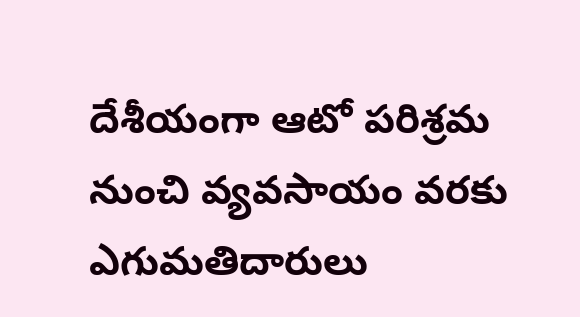దేశీయంగా ఆటో పరిశ్రమ నుంచి వ్యవసాయం వరకు ఎగుమతిదారులు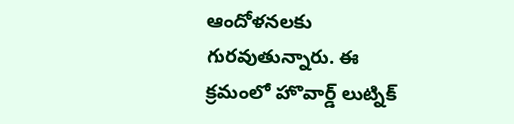ఆందోళనలకు గురవుతున్నారు. ఈ క్రమంలో హొవార్డ్ లుట్నిక్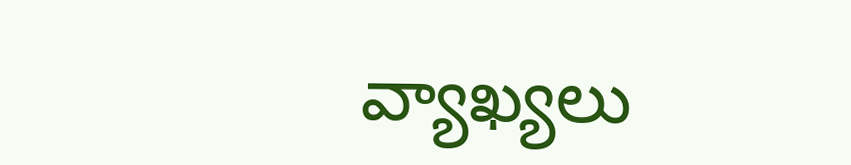వ్యాఖ్యలు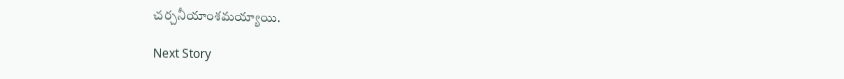చర్చనీయాంశమయ్యాయి.

Next Story